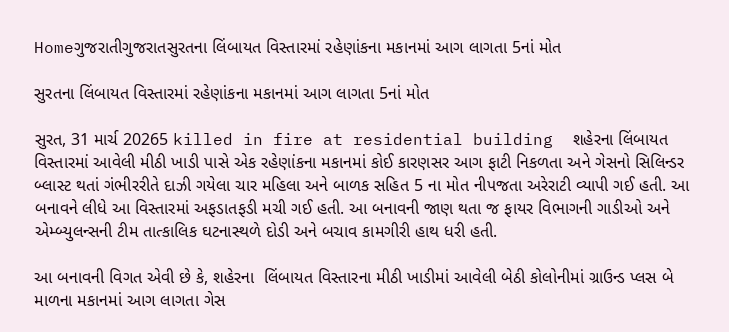Homeગુજરાતીગુજરાતસુરતના લિંબાયત વિસ્તારમાં રહેણાંકના મકાનમાં આગ લાગતા 5નાં મોત

સુરતના લિંબાયત વિસ્તારમાં રહેણાંકના મકાનમાં આગ લાગતા 5નાં મોત

સુરત, 31 માર્ચ 20265 killed in fire at residential building  શહેરના લિંબાયત વિસ્તારમાં આવેલી મીઠી ખાડી પાસે એક રહેણાંકના મકાનમાં કોઈ કારણસર આગ ફાટી નિકળતા અને ગેસનો સિલિન્ડર બ્લાસ્ટ થતાં ગંભીરરીતે દાઝી ગયેલા ચાર મહિલા અને બાળક સહિત 5 ના મોત નીપજતા અરેરાટી વ્યાપી ગઈ હતી. આ બનાવને લીધે આ વિસ્તારમાં અફડાતફડી મચી ગઈ હતી. આ બનાવની જાણ થતા જ ફાયર વિભાગની ગાડીઓ અને એમ્બ્યુલન્સની ટીમ તાત્કાલિક ઘટનાસ્થળે દોડી અને બચાવ કામગીરી હાથ ધરી હતી.

આ બનાવની વિગત એવી છે કે, શહેરના  લિંબાયત વિસ્તારના મીઠી ખાડીમાં આવેલી બેઠી કોલોનીમાં ગ્રાઉન્ડ પ્લસ બે માળના મકાનમાં આગ લાગતા ગેસ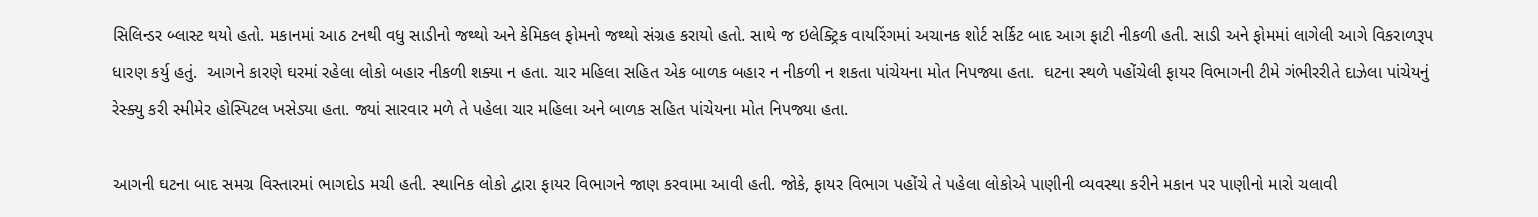સિલિન્ડર બ્લાસ્ટ થયો હતો. મકાનમાં આઠ ટનથી વધુ સાડીનો જથ્થો અને કેમિકલ ફોમનો જથ્થો સંગ્રહ કરાયો હતો. સાથે જ ઇલેક્ટ્રિક વાયરિંગમાં અચાનક શોર્ટ સર્કિટ બાદ આગ ફાટી નીકળી હતી. સાડી અને ફોમમાં લાગેલી આગે વિકરાળરૂપ ધારણ કર્યુ હતું.  આગને કારણે ઘરમાં રહેલા લોકો બહાર નીકળી શક્યા ન હતા. ચાર મહિલા સહિત એક બાળક બહાર ન નીકળી ન શકતા પાંચેયના મોત નિપજ્યા હતા.  ઘટના સ્થળે પહોંચેલી ફાયર વિભાગની ટીમે ગંભીરરીતે દાઝેલા પાંચેયનું રેસ્ક્યુ કરી સ્મીમેર હોસ્પિટલ ખસેડ્યા હતા. જ્યાં સારવાર મળે તે પહેલા ચાર મહિલા અને બાળક સહિત પાંચેયના મોત નિપજ્યા હતા.

આગની ઘટના બાદ સમગ્ર વિસ્તારમાં ભાગદોડ મચી હતી. સ્થાનિક લોકો દ્વારા ફાયર વિભાગને જાણ કરવામા આવી હતી. જોકે, ફાયર વિભાગ પહોંચે તે પહેલા લોકોએ પાણીની વ્યવસ્થા કરીને મકાન પર પાણીનો મારો ચલાવી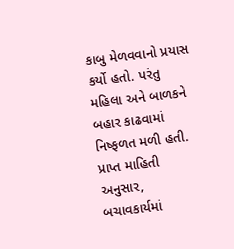કાબુ મેળવવાનો પ્રયાસ કર્યો હતો. પરંતુ મહિલા અને બાળકને બહાર કાઢવામાં નિષ્ફળત મળી હતી. પ્રાપ્ત માહિતી અનુસાર, બચાવકાર્યમાં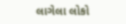લાગેલા લોકો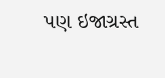પણ ઇજાગ્રસ્ત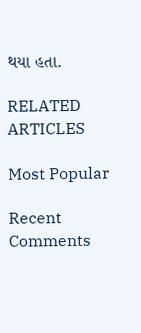થયા હતા.

RELATED ARTICLES

Most Popular

Recent Comments